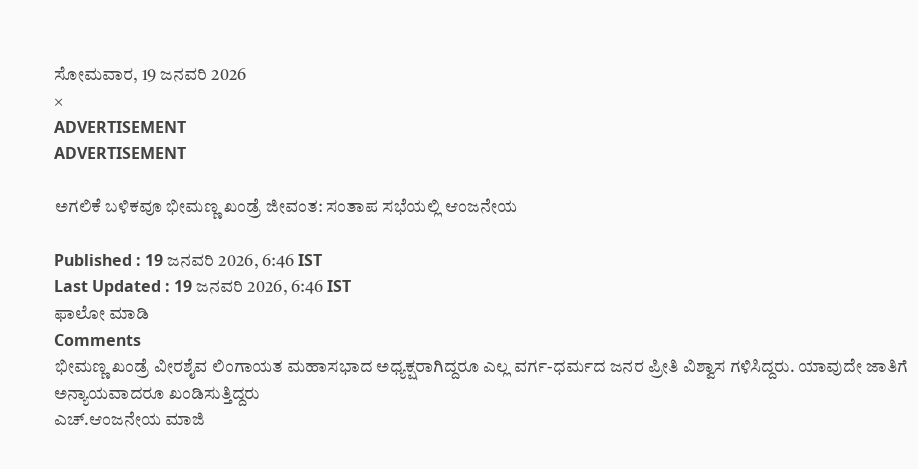ಸೋಮವಾರ, 19 ಜನವರಿ 2026
×
ADVERTISEMENT
ADVERTISEMENT

ಅಗಲಿಕೆ ಬಳಿಕವೂ ಭೀಮಣ್ಣ ಖಂಡ್ರೆ ಜೀವಂತ: ಸಂತಾಪ ಸಭೆಯಲ್ಲಿ ಆಂಜನೇಯ

Published : 19 ಜನವರಿ 2026, 6:46 IST
Last Updated : 19 ಜನವರಿ 2026, 6:46 IST
ಫಾಲೋ ಮಾಡಿ
Comments
ಭೀಮಣ್ಣ ಖಂಡ್ರೆ ವೀರಶೈವ ಲಿಂಗಾಯತ ಮಹಾಸಭಾದ ಅಧ್ಯಕ್ಷರಾಗಿದ್ದರೂ ಎಲ್ಲ ವರ್ಗ-ಧರ್ಮದ ಜನರ ಪ್ರೀತಿ ವಿಶ್ವಾಸ ಗಳಿಸಿದ್ದರು. ಯಾವುದೇ ಜಾತಿಗೆ ಅನ್ಯಾಯವಾದರೂ ಖಂಡಿಸುತ್ತಿದ್ದರು
ಎಚ್‌.ಆಂಜನೇಯ ಮಾಜಿ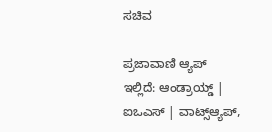ಸಚಿವ

ಪ್ರಜಾವಾಣಿ ಆ್ಯಪ್ ಇಲ್ಲಿದೆ: ಆಂಡ್ರಾಯ್ಡ್ | ಐಒಎಸ್ | ವಾಟ್ಸ್ಆ್ಯಪ್,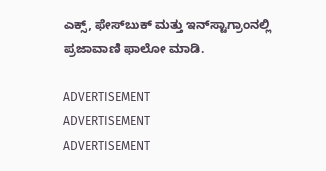ಎಕ್ಸ್, ಫೇಸ್‌ಬುಕ್ ಮತ್ತು ಇನ್‌ಸ್ಟಾಗ್ರಾಂನಲ್ಲಿ ಪ್ರಜಾವಾಣಿ ಫಾಲೋ ಮಾಡಿ.

ADVERTISEMENT
ADVERTISEMENT
ADVERTISEMENT